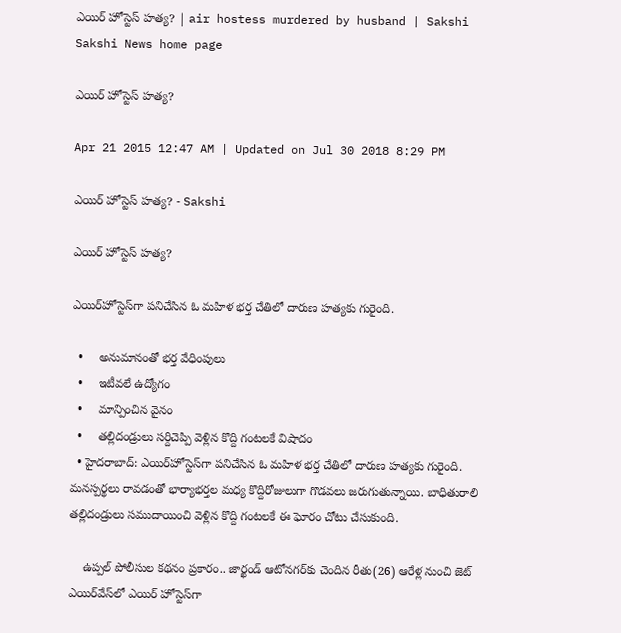ఎయిర్ హోస్టెస్ హత్య? | air hostess murdered by husband | Sakshi
Sakshi News home page

ఎయిర్ హోస్టెస్ హత్య?

Apr 21 2015 12:47 AM | Updated on Jul 30 2018 8:29 PM

ఎయిర్ హోస్టెస్ హత్య? - Sakshi

ఎయిర్ హోస్టెస్ హత్య?

ఎయిర్‌హోస్టెస్‌గా పనిచేసిన ఓ మహిళ భర్త చేతిలో దారుణ హత్యకు గురైంది.

  •     అనుమానంతో భర్త వేధింపులు
  •     ఇటీవలే ఉద్యోగం
  •     మాన్పించిన వైనం
  •     తల్లిదండ్రులు సర్దిచెప్పి వెళ్లిన కొద్ది గంటలకే విషాదం
  • హైదరాబాద్: ఎయిర్‌హోస్టెస్‌గా పనిచేసిన ఓ మహిళ భర్త చేతిలో దారుణ హత్యకు గురైంది. మనస్పర్థలు రావడంతో భార్యాభర్తల మధ్య కొద్దిరోజులుగా గొడవలు జరుగుతున్నాయి. బాధితురాలి తల్లిదండ్రులు సముదాయించి వెళ్లిన కొద్ది గంటలకే ఈ ఘోరం చోటు చేసుకుంది.

    ఉప్పల్ పోలీసుల కథనం ప్రకారం.. జార్ఖండ్ ఆటోనగర్‌కు చెందిన రీతు(26) ఆరేళ్ల నుంచి జెట్ ఎయిర్‌వేస్‌లో ఎయిర్ హోస్టెస్‌గా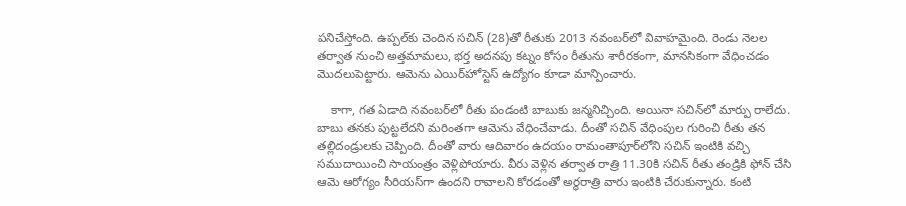పనిచేస్తోంది. ఉప్పల్‌కు చెందిన సచిన్ (28)తో రీతుకు 2013 నవంబర్‌లో వివాహమైంది. రెండు నెలల తర్వాత నుంచి అత్తమామలు, భర్త అదనపు కట్నం కోసం రీతును శారీరకంగా, మానసికంగా వేధించడం మొదలుపెట్టారు. ఆమెను ఎయిర్‌హోస్టెస్ ఉద్యోగం కూడా మాన్పించారు.

    కాగా, గత ఏడాది నవంబర్‌లో రీతు పండంటి బాబుకు జన్మనిచ్చింది. అయినా సచిన్‌లో మార్పు రాలేదు. బాబు తనకు పుట్టలేదని మరింతగా ఆమెను వేధించేవాడు. దీంతో సచిన్ వేధింపుల గురించి రీతు తన తల్లిదండ్రులకు చెప్పింది. దీంతో వారు ఆదివారం ఉదయం రామంతాపూర్‌లోని సచిన్ ఇంటికి వచ్చి సముదాయించి సాయంత్రం వెళ్లిపోయారు. వీరు వెళ్లిన తర్వాత రాత్రి 11.30కి సచిన్ రీతు తండ్రికి ఫోన్ చేసి ఆమె ఆరోగ్యం సీరియస్‌గా ఉందని రావాలని కోరడంతో అర్ధరాత్రి వారు ఇంటికి చేరుకున్నారు. కంటి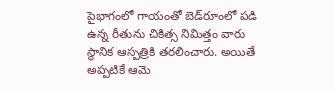పైభాగంలో గాయంతో బెడ్‌రూంలో పడి ఉన్న రీతును చికిత్స నిమిత్తం వారు స్థానిక ఆస్పత్రికి తరలించారు. అయితే అప్పటికే ఆమె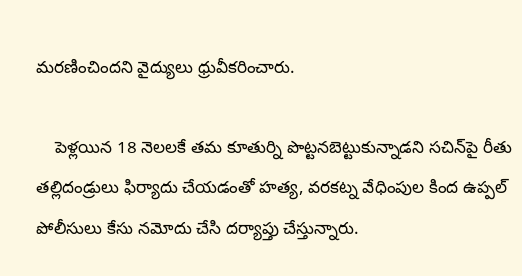మరణించిందని వైద్యులు ధ్రువీకరించారు.

    పెళ్లయిన 18 నెలలకే తమ కూతుర్ని పొట్టనబెట్టుకున్నాడని సచిన్‌పై రీతు తల్లిదండ్రులు ఫిర్యాదు చేయడంతో హత్య, వరకట్న వేధింపుల కింద ఉప్పల్ పోలీసులు కేసు నమోదు చేసి దర్యాప్తు చేస్తున్నారు.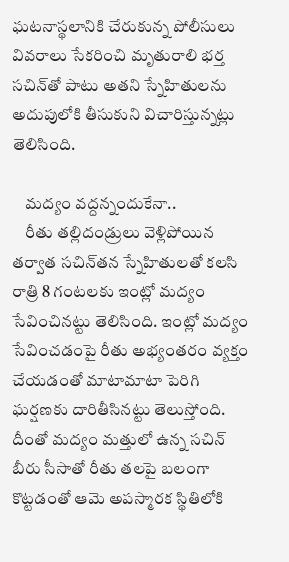ఘటనాస్థలానికి చేరుకున్న పోలీసులు వివరాలు సేకరించి మృతురాలి భర్త సచిన్‌తో పాటు అతని స్నేహితులను అదుపులోకి తీసుకుని విచారిస్తున్నట్లు తెలిసింది.

    మద్యం వద్దన్నందుకేనా..
    రీతు తల్లిదండ్రులు వెళ్లిపోయిన తర్వాత సచిన్‌తన స్నేహితులతో కలసి రాత్రి 8 గంటలకు ఇంట్లో మద్యం సేవించినట్టు తెలిసింది. ఇంట్లో మద్యం సేవించడంపై రీతు అభ్యంతరం వ్యక్తం చేయడంతో మాటామాటా పెరిగి ఘర్షణకు దారితీసినట్టు తెలుస్తోంది. దీంతో మద్యం మత్తులో ఉన్న సచిన్ బీరు సీసాతో రీతు తలపై బలంగా కొట్టడంతో ఆమె అపస్మారక స్థితిలోకి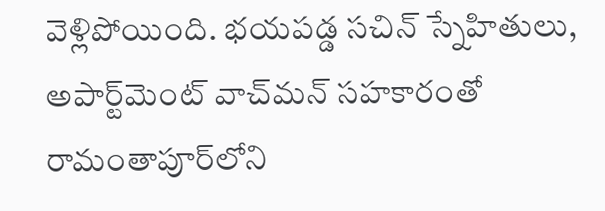వెళ్లిపోయింది. భయపడ్డ సచిన్ స్నేహితులు, అపార్ట్‌మెంట్ వాచ్‌మన్ సహకారంతో రామంతాపూర్‌లోని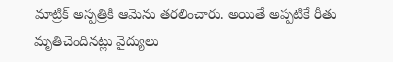మాట్రిక్ అస్పత్రికి ఆమెను తరలించారు. అయితే అప్పటికే రీతు మృతిచెందినట్లు వైద్యులు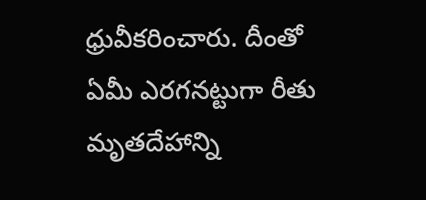ధ్రువీకరించారు. దీంతో ఏమీ ఎరగనట్టుగా రీతు మృతదేహాన్ని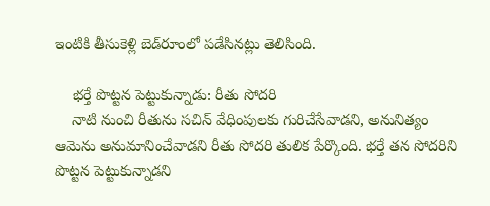ఇంటికి తీసుకెళ్లి బెడ్‌రూంలో పడేసినట్లు తెలిసింది.

    భర్తే పొట్టన పెట్టుకున్నాడు: రీతు సోదరి
    నాటి నుంచి రీతును సచిన్ వేధింపులకు గురిచేసేవాడని, అనునిత్యం ఆమెను అనుమానించేవాడని రీతు సోదరి తులిక పేర్కొంది. భర్తే తన సోదరిని పొట్టన పెట్టుకున్నాడని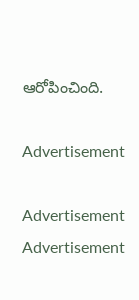ఆరోపించింది.

Advertisement

Advertisement
Advertisement